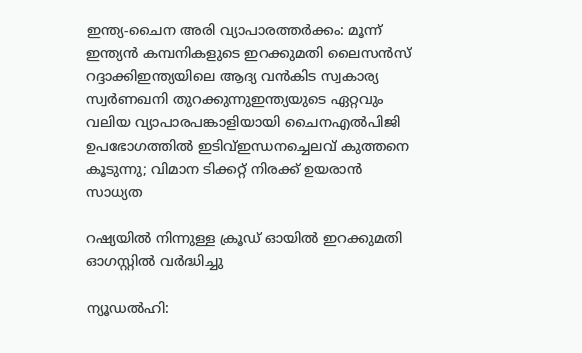ഇന്ത്യ-ചൈന അരി വ്യാപാരത്തർക്കം: മൂന്ന് ഇന്ത്യൻ കമ്പനികളുടെ ഇറക്കുമതി ലൈസൻസ് റദ്ദാക്കിഇന്ത്യയിലെ ആദ്യ വൻകിട സ്വകാര്യ സ്വർണഖനി തുറക്കുന്നുഇന്ത്യയുടെ ഏറ്റവും വലിയ വ്യാപാരപങ്കാളിയായി ചൈനഎൽപിജി ഉപഭോഗത്തിൽ ഇടിവ്ഇന്ധനച്ചെലവ് കുത്തനെ കൂടുന്നു; വിമാന ടിക്കറ്റ് നിരക്ക് ഉയരാന്‍ സാധ്യത

റഷ്യയില്‍ നിന്നുള്ള ക്രൂഡ് ഓയില്‍ ഇറക്കുമതി ഓഗസ്റ്റില്‍ വര്‍ദ്ധിച്ചു

ന്യൂഡല്‍ഹി: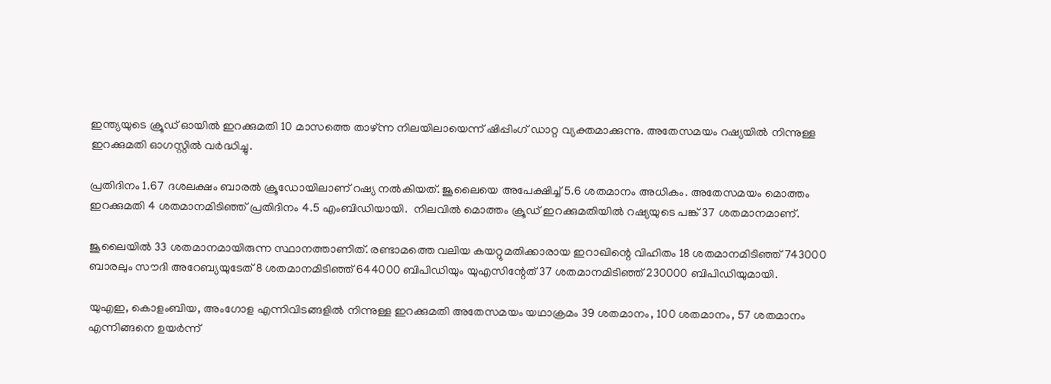ഇന്ത്യയുടെ ക്രൂഡ് ഓയില്‍ ഇറക്കുമതി 10 മാസത്തെ താഴ്ന്ന നിലയിലായെന്ന് ഷിപ്പിംഗ് ഡാറ്റ വ്യക്തമാക്കുന്നു. അതേസമയം റഷ്യയില്‍ നിന്നുള്ള ഇറക്കുമതി ഓഗസ്റ്റില്‍ വര്‍ദ്ധിച്ചു.

പ്രതിദിനം 1.67 ദശലക്ഷം ബാരല്‍ ക്രൂഡോയിലാണ് റഷ്യ നല്‍കിയത്. ജൂലൈയെ അപേക്ഷിച്ച് 5.6 ശതമാനം അധികം. അതേസമയം മൊത്തം ഇറക്കുമതി 4 ശതമാനമിടിഞ്ഞ് പ്രതിദിനം 4.5 എംബിഡിയായി.  നിലവില്‍ മൊത്തം ക്രൂഡ് ഇറക്കുമതിയില്‍ റഷ്യയുടെ പങ്ക് 37 ശതമാനമാണ്.

ജൂലൈയില്‍ 33 ശതമാനമായിരുന്ന സ്ഥാനത്താണിത്. രണ്ടാമത്തെ വലിയ കയറ്റുമതിക്കാരായ ഇറാഖിന്റെ വിഹിതം 18 ശതമാനമിടിഞ്ഞ് 743000 ബാരലും സൗദി അറേബ്യയുടേത് 8 ശതമാനമിടിഞ്ഞ് 644000 ബിപിഡിയും യുഎസിന്റേത് 37 ശതമാനമിടിഞ്ഞ് 230000 ബിപിഡിയുമായി.

യുഎഇ, കൊളംബിയ, അംഗോള എന്നിവിടങ്ങളില്‍ നിന്നുള്ള ഇറക്കുമതി അതേസമയം യഥാക്രമം 39 ശതമാനം, 100 ശതമാനം, 57 ശതമാനം എന്നിങ്ങനെ ഉയര്‍ന്ന്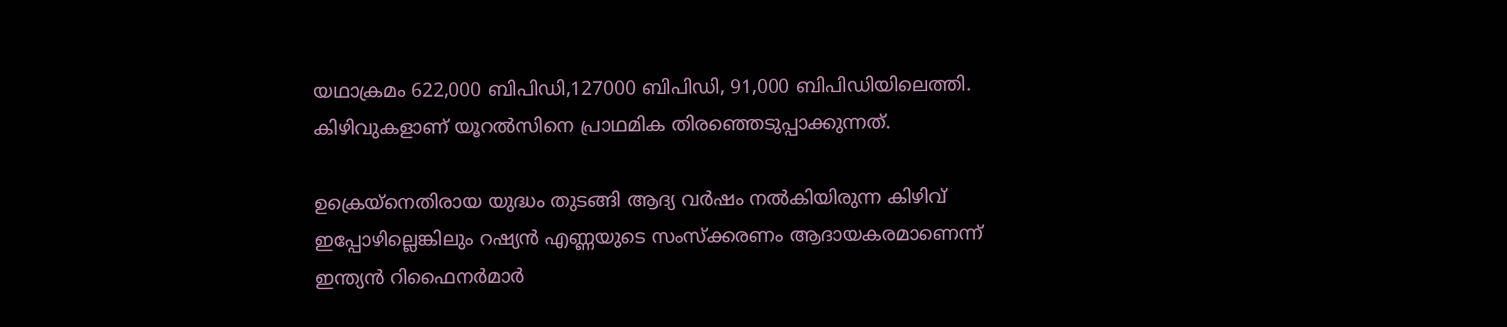യഥാക്രമം 622,000 ബിപിഡി,127000 ബിപിഡി, 91,000 ബിപിഡിയിലെത്തി. കിഴിവുകളാണ് യൂറല്‍സിനെ പ്രാഥമിക തിരഞ്ഞെടുപ്പാക്കുന്നത്.

ഉക്രെയ്‌നെതിരായ യുദ്ധം തുടങ്ങി ആദ്യ വര്‍ഷം നല്‍കിയിരുന്ന കിഴിവ് ഇപ്പോഴില്ലെങ്കിലും റഷ്യന്‍ എണ്ണയുടെ സംസ്‌ക്കരണം ആദായകരമാണെന്ന് ഇന്ത്യന്‍ റിഫൈനര്‍മാര്‍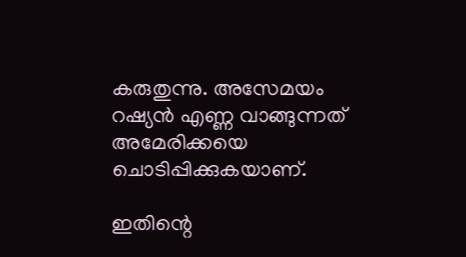കരുതുന്നു. അസേമയം റഷ്യന്‍ എണ്ണ വാങ്ങുന്നത് അമേരിക്കയെ ചൊടിപ്പിക്കുകയാണ്.

ഇതിന്റെ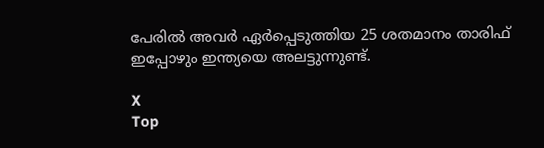പേരില്‍ അവര്‍ ഏര്‍പ്പെടുത്തിയ 25 ശതമാനം താരിഫ് ഇപ്പോഴും ഇന്ത്യയെ അലട്ടുന്നുണ്ട്.

X
Top